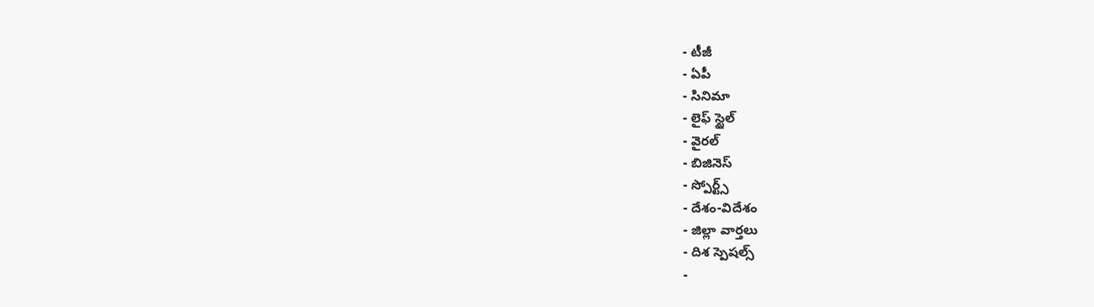- టీజీ
- ఏపీ
- సినిమా
- లైఫ్ స్టైల్
- వైరల్
- బిజినెస్
- స్పోర్ట్స్
- దేశం-విదేశం
- జిల్లా వార్తలు
- దిశ స్పెషల్స్
-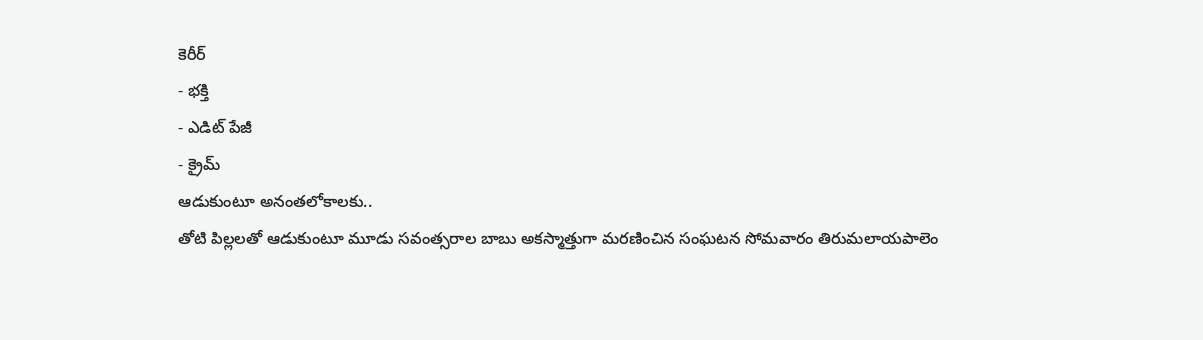కెరీర్
- భక్తి
- ఎడిట్ పేజీ
- క్రైమ్
ఆడుకుంటూ అనంతలోకాలకు..
తోటి పిల్లలతో ఆడుకుంటూ మూడు సవంత్సరాల బాబు అకస్మాత్తుగా మరణించిన సంఘటన సోమవారం తిరుమలాయపాలెం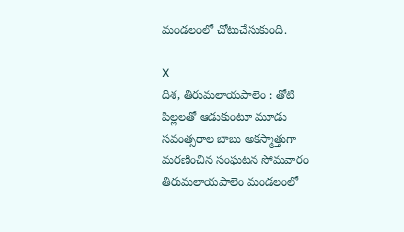మండలంలో చోటుచేసుకుంది.

X
దిశ, తిరుమలాయపాలెం : తోటి పిల్లలతో ఆడుకుంటూ మూడు సవంత్సరాల బాబు అకస్మాత్తుగా మరణించిన సంఘటన సోమవారం తిరుమలాయపాలెం మండలంలో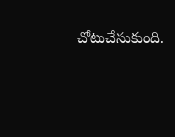చోటుచేసుకుంది.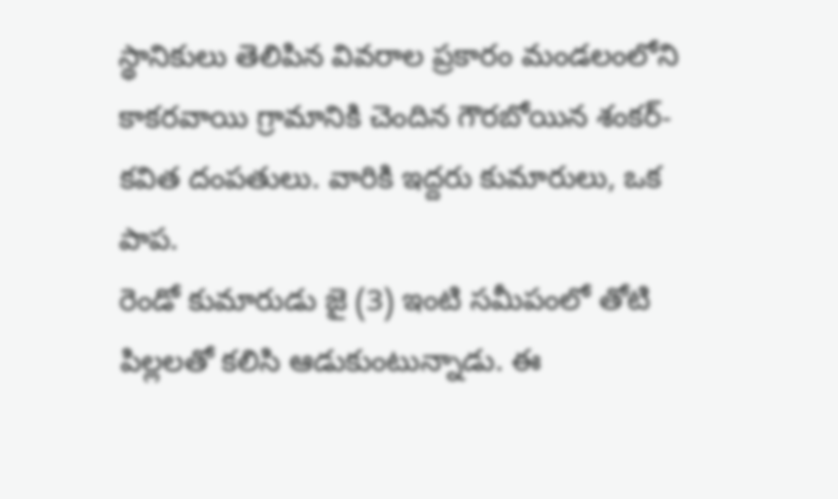స్థానికులు తెలిపిన వివరాల ప్రకారం మండలంలోని కాకరవాయి గ్రామానికి చెందిన గౌరబోయిన శంకర్-కవిత దంపతులు. వారికి ఇద్దరు కుమారులు, ఒక పాప.
రెండో కుమారుడు జై (3) ఇంటి సమీపంలో తోటి పిల్లలతో కలిసి ఆడుకుంటున్నాడు. ఈ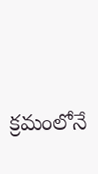క్రమంలోనే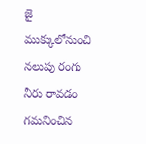జై ముక్కులోనుంచి నలుపు రంగు నీరు రావడం గమనించిన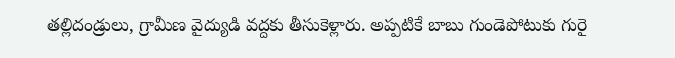తల్లిదండ్రులు, గ్రామీణ వైద్యుడి వద్దకు తీసుకెళ్లారు. అప్పటికే బాబు గుండెపోటుకు గురై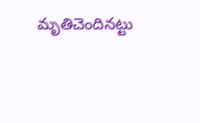మృతిచెందినట్టు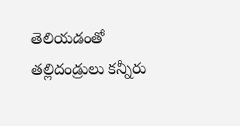తెలియడంతో తల్లిదండ్రులు కన్నీరు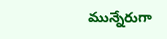మున్నేరుగా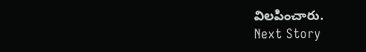విలపించారు.
Next Story